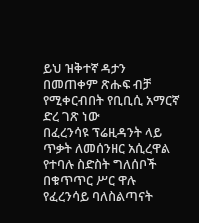ይህ ዝቅተኛ ዳታን በመጠቀም ጽሑፍ ብቻ የሚቀርብበት የቢቢሲ አማርኛ ድረ ገጽ ነው
በፈረንሳዩ ፕሬዚዳንት ላይ ጥቃት ለመሰንዘር አሲረዋል የተባሉ ስድስት ግለሰቦች በቁጥጥር ሥር ዋሉ
የፈረንሳይ ባለስልጣናት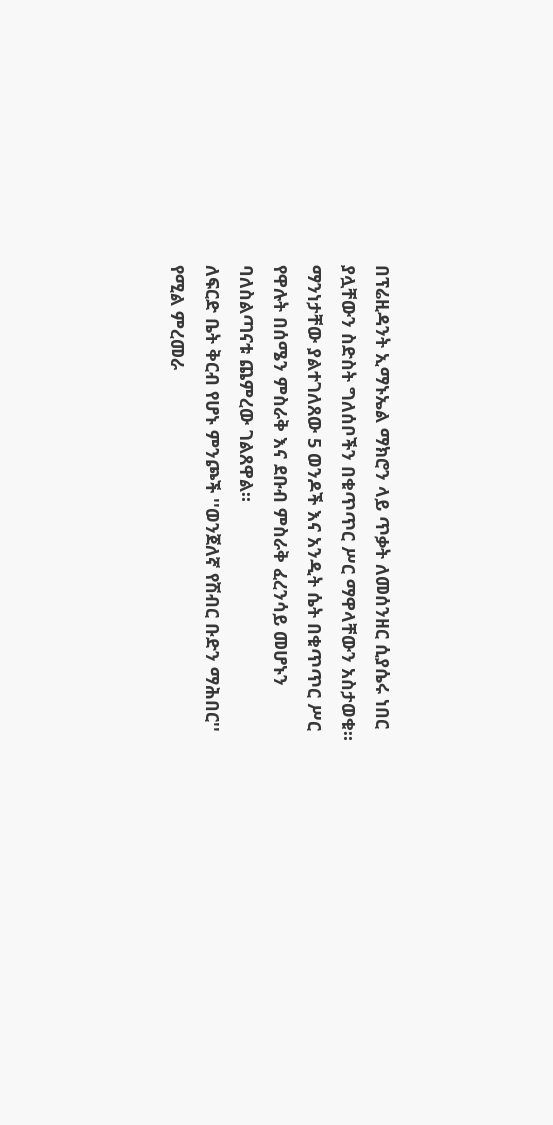በፕሬዚዳንት ኢማኑኤል ማክሮን ላይ ጥቃት ለመሰንዘር ሲያሴሩ ነበር ያሏቸውን ስድስት ግለሰቦችን በቁጥጥር ሥር ማዋላቸውን አስታወቁ።
ማንነታቸው ያልተገለጸው 5 ወንዶች እና አንዲት ሴት በቁጥጥር ሥር የዋሉት በሰሜን ምስራቅ እና ደቡብ ምስራቅ ፈረንሳይ መሆኑን ባለስልጣናቱ ጨምረው ገልጸዋል።
ለፍርድ ቤት ቅርብ የሆኑ ምንጮች ''ወንጀለኛ የሽብር ቡድን ማሕበር'' የሚል ምረመራ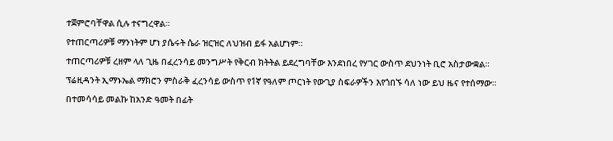ተጀምሮባቸዋል ሲሉ ተናግረዋል።
የተጠርጣሪዎቹ ማንነትም ሆነ ያሴሩት ሴራ ዝርዝር ለህዝብ ይፋ አልሆነም።
ተጠርጣሪዎቹ ረዘም ላለ ጊዜ በፈረንሳይ መንግሥት የቅርብ ክትትል ይደረግባቸው እንደነበረ የሃገር ውስጥ ደህንነት ቢሮ አስታውቋል።
ፕሬዚዳንት ኢማኑኤል ማክሮን ምስራቅ ፈረንሳይ ውስጥ የ1ኛ የዓለም ጦርነት የውጊያ ስፍራዎችን እየጎበኙ ሳለ ነው ይህ ዜና የተሰማው።
በተመሳሳይ መልኩ ከአንድ ዓመት በፊት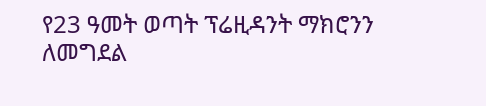የ23 ዓመት ወጣት ፕሬዚዳንት ማክሮንን ለመግደል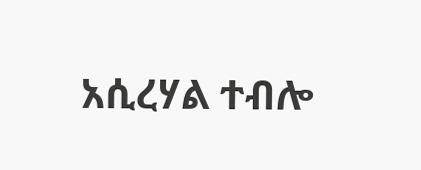አሲረሃል ተብሎ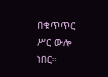በቁጥጥር ሥር ውሎ ነበር።